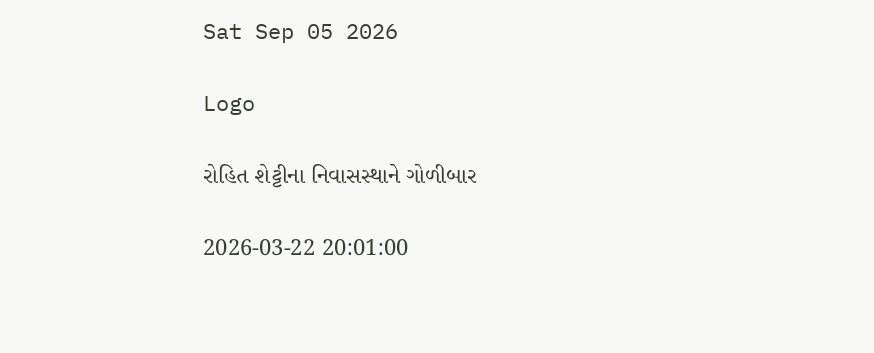Sat Sep 05 2026

Logo

રોહિત શેટ્ટીના નિવાસસ્થાને ગોળીબાર

2026-03-22 20:01:00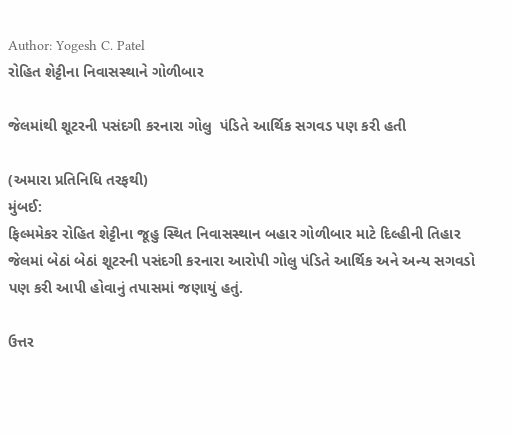Author: Yogesh C. Patel
રોહિત શેટ્ટીના નિવાસસ્થાને ગોળીબાર

જેલમાંથી શૂટરની પસંદગી કરનારા ગોલુ  પંડિતે આર્થિક સગવડ પણ કરી હતી

(અમારા પ્રતિનિધિ તરફથી)
મુંબઈ:
ફિલ્મમેકર રોહિત શેટ્ટીના જૂહુ સ્થિત નિવાસસ્થાન બહાર ગોળીબાર માટે દિલ્હીની તિહાર જેલમાં બેઠાં બેઠાં શૂટરની પસંદગી કરનારા આરોપી ગોલુ પંડિતે આર્થિક અને અન્ય સગવડો પણ કરી આપી હોવાનું તપાસમાં જણાયું હતું.

ઉત્તર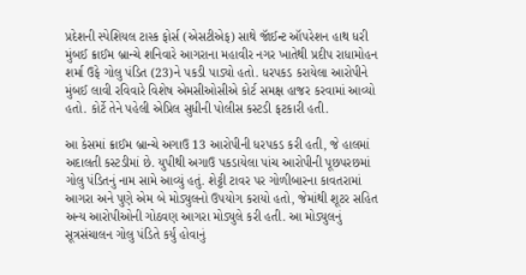પ્રદેશની સ્પેશિયલ ટાસ્ક ફોર્સ (એસટીએફ) સાથે જૉઈન્ટ ઑપરેશન હાથ ધરી મુંબઈ ક્રાઈમ બ્રાન્ચે શનિવારે આગરાના મહાવીર નગર ખાતેથી પ્રદીપ રાધામોહન શર્મા ઉફે ગોલુ પંડિત (23)ને પકડી પાડ્યો હતો. ધરપકડ કરાયેલા આરોપીને મુંબઈ લાવી રવિવારે વિશેષ એમસીઓસીએ કોર્ટ સમક્ષ હાજર કરવામાં આવ્યો હતો. કોર્ટે તેને પહેલી એપ્રિલ સુધીની પોલીસ કસ્ટડી ફટકારી હતી.

આ કેસમાં ક્રાઈમ બ્રાન્ચે અગાઉ 13 આરોપીની ધરપકડ કરી હતી, જે હાલમાં અદાલતી કસ્ટડીમાં છે. યુપીથી અગાઉ પકડાયેલા પાંચ આરોપીની પૂછપરછમાં ગોલુ પંડિતનું નામ સામે આવ્યું હતું. શેટ્ટી ટાવર પર ગોળીબારના કાવતરામાં આગરા અને પુણે એમ બે મોડ્યુલનો ઉપયોગ કરાયો હતો, જેમાંથી શૂટર સહિત અન્ય આરોપીઓની ગોઠવણ આગરા મોડ્યુલે કરી હતી. આ મોડ્યુલનું સૂત્રસંચાલન ગોલુ પંડિતે કર્યું હોવાનું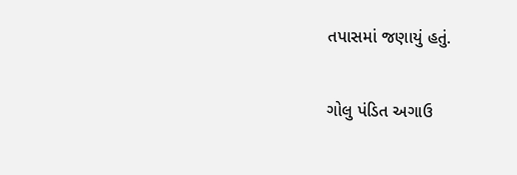તપાસમાં જણાયું હતું.

ગોલુ પંડિત અગાઉ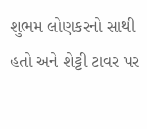શુભમ લોણકરનો સાથી હતો અને શેટ્ટી ટાવર પર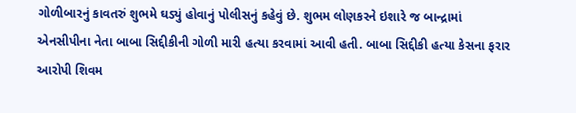ગોળીબારનું કાવતરું શુભમે ઘડ્યું હોવાનું પોલીસનું કહેવું છે. શુભમ લોણકરને ઇશારે જ બાન્દ્રામાં એનસીપીના નેતા બાબા સિદ્દીકીની ગોળી મારી હત્યા કરવામાં આવી હતી. બાબા સિદ્દીકી હત્યા કેસના ફરાર આરોપી શિવમ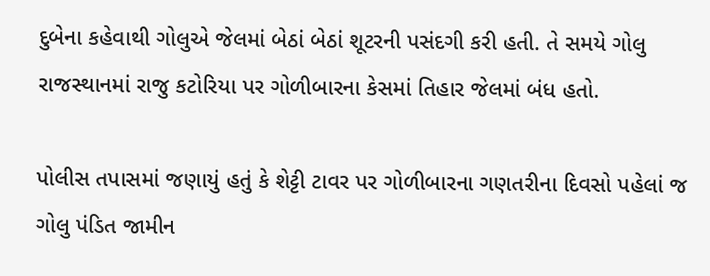દુબેના કહેવાથી ગોલુએ જેલમાં બેઠાં બેઠાં શૂટરની પસંદગી કરી હતી. તે સમયે ગોલુ રાજસ્થાનમાં રાજુ કટોરિયા પર ગોળીબારના કેસમાં તિહાર જેલમાં બંધ હતો.

પોલીસ તપાસમાં જણાયું હતું કે શેટ્ટી ટાવર પર ગોળીબારના ગણતરીના દિવસો પહેલાં જ ગોલુ પંડિત જામીન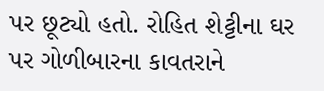પર છૂટ્યો હતો. રોહિત શેટ્ટીના ઘર પર ગોળીબારના કાવતરાને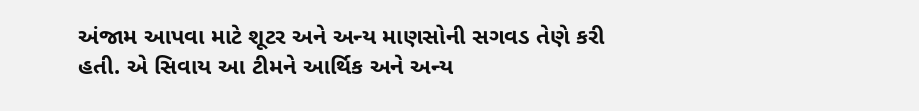અંજામ આપવા માટે શૂટર અને અન્ય માણસોની સગવડ તેણે કરી હતી. એ સિવાય આ ટીમને આર્થિક અને અન્ય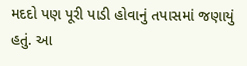મદદો પણ પૂરી પાડી હોવાનું તપાસમાં જણાયું હતું. આ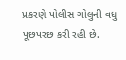પ્રકરણે પોલીસ ગોલુની વધુ પૂછપરછ કરી રહી છે.